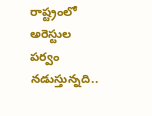రాష్ట్రంలో అరెస్టుల పర్వం నడుస్తున్నది..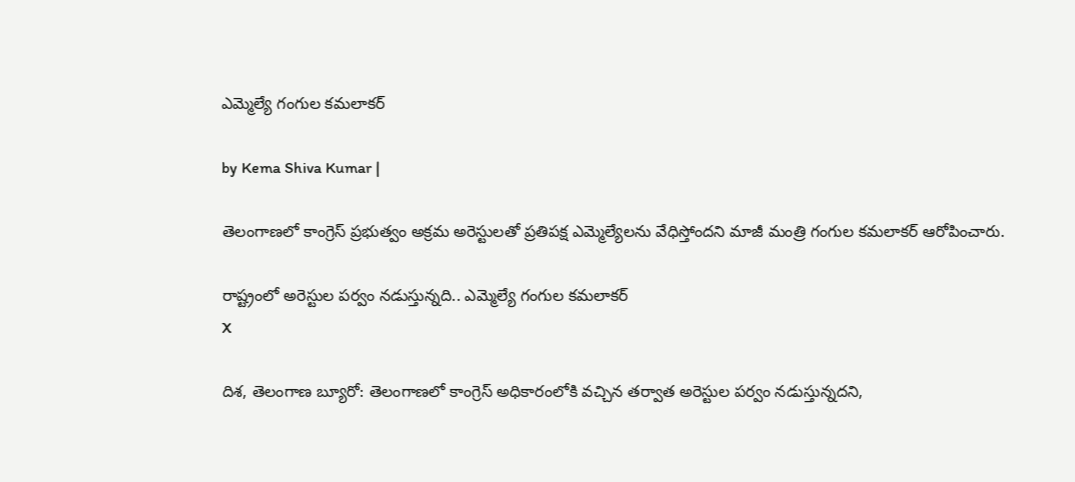ఎమ్మెల్యే గంగుల కమలాకర్

by Kema Shiva Kumar |

తెలంగాణలో కాంగ్రెస్ ప్రభుత్వం అక్రమ అరెస్టులతో ప్రతిపక్ష ఎమ్మెల్యేలను వేధిస్తోందని మాజీ మంత్రి గంగుల కమలాకర్ ఆరోపించారు.

రాష్ట్రంలో అరెస్టుల పర్వం నడుస్తున్నది.. ఎమ్మెల్యే గంగుల కమలాకర్
X

దిశ, తెలంగాణ బ్యూరో: తెలంగాణలో కాంగ్రెస్ అధికారంలోకి వచ్చిన తర్వాత అరెస్టుల పర్వం నడుస్తున్నదని,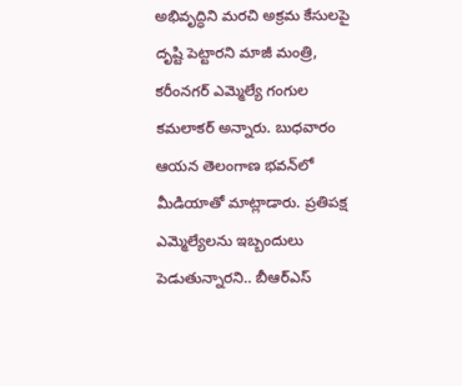అభివృద్ధిని మరచి అక్రమ కేసులపై దృష్టి పెట్టారని మాజీ మంత్రి, కరీంనగర్ ఎమ్మెల్యే గంగుల కమలాకర్ అన్నారు. బుధవారం ఆయన తెలంగాణ భవన్‌లో మీడియాతో మాట్లాడారు. ప్రతిపక్ష ఎమ్మెల్యేలను ఇబ్బందులు పెడుతున్నారని.. బీఆర్ఎస్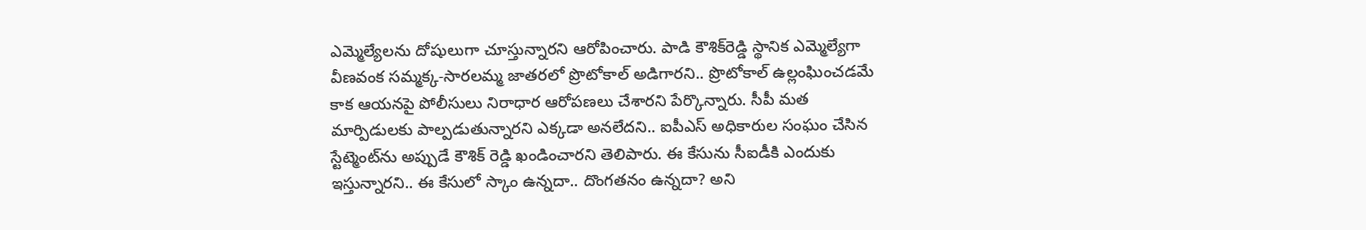ఎమ్మెల్యేలను దోషులుగా చూస్తున్నారని ఆరోపించారు. పాడి కౌశిక్‌రెడ్డి స్థానిక ఎమ్మెల్యేగా వీణవంక సమ్మక్క-సారలమ్మ జాతరలో ప్రొటోకాల్ అడిగారని.. ప్రొటోకాల్ ఉల్లంఘించడమే కాక ఆయనపై పోలీసులు నిరాధార ఆరోపణలు చేశారని పేర్కొన్నారు. సీపీ మత మార్పిడులకు పాల్పడుతున్నారని ఎక్కడా అనలేదని.. ఐపీఎస్ అధికారుల సంఘం చేసిన స్టేట్మెంట్‌ను అప్పుడే కౌశిక్ రెడ్డి ఖండించారని తెలిపారు. ఈ కేసును సీఐడీకి ఎందుకు ఇస్తున్నారని.. ఈ కేసులో స్కాం ఉన్నదా.. దొంగతనం ఉన్నదా? అని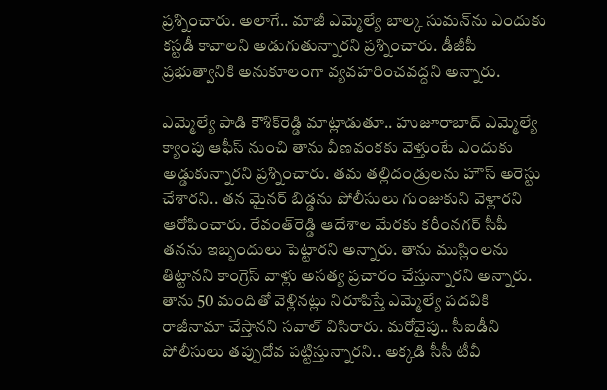ప్రశ్నించారు. అలాగే.. మాజీ ఎమ్మెల్యే బాల్క సుమన్‌ను ఎందుకు కస్టడీ కావాలని అడుగుతున్నారని ప్రశ్నించారు. డీజీపీ ప్రభుత్వానికి అనుకూలంగా వ్యవహరించవద్దని అన్నారు.

ఎమ్మెల్యే పాడి కౌశిక్‌రెడ్డి మాట్లాడుతూ.. హుజూరాబాద్ ఎమ్మెల్యే క్యాంపు ఆఫీస్ నుంచి తాను వీణవంకకు వెళ్తుంటే ఎందుకు అడ్డుకున్నారని ప్రశ్నించారు. తమ తల్లిదండ్రులను హౌస్ అరెస్టు చేశారని.. తన మైనర్ బిడ్డను పోలీసులు గుంజుకుని వెళ్లారని ఆరోపించారు. రేవంత్‌రెడ్డి ఆదేశాల మేరకు కరీంనగర్ సీపీ తనను ఇబ్బందులు పెట్టారని అన్నారు. తాను ముస్లింలను తిట్టానని కాంగ్రెస్ వాళ్లు అసత్య ప్రచారం చేస్తున్నారని అన్నారు. తాను 50 మందితో వెళ్లినట్లు నిరూపిస్తే ఎమ్మెల్యే పదవికి రాజీనామా చేస్తానని సవాల్ విసిరారు. మరోవైపు.. సీఐడీని పోలీసులు తప్పుదోవ పట్టిస్తున్నారని.. అక్కడి సీసీ టీవీ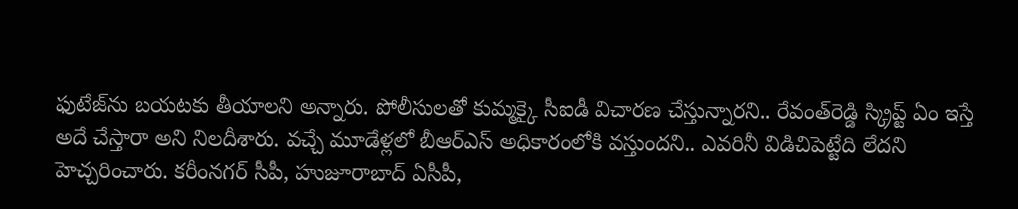ఫుటేజ్‌ను బయటకు తీయాలని అన్నారు. పోలీసులతో కుమ్మక్కై సీఐడీ విచారణ చేస్తున్నారని.. రేవంత్‌రెడ్డి స్క్రిప్ట్ ఏం ఇస్తే అదే చేస్తారా అని నిలదీశారు. వచ్చే మూడేళ్లలో బీఆర్ఎస్ అధికారంలోకి వస్తుందని.. ఎవరినీ విడిచిపెట్టేది లేదని హెచ్చరించారు. కరీంనగర్ సీపీ, హుజూరాబాద్ ఏసీపీ,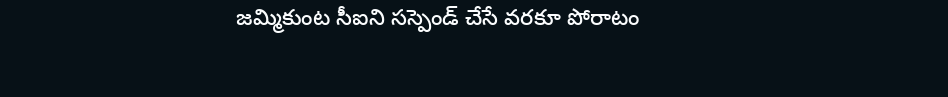జమ్మికుంట సీఐని సస్పెండ్ చేసే వరకూ పోరాటం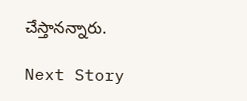చేస్తానన్నారు.

Next Story